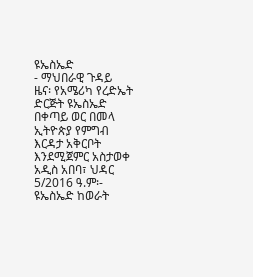ዩኤስኤድ
- ማህበራዊ ጉዳይ
ዜና፡ የአሜሪካ የረድኤት ድርጅት ዩኤስኤድ በቀጣይ ወር በመላ ኢትዮጵያ የምግብ እርዳታ አቅርቦት እንደሚጀምር አስታወቀ
አዲስ አበባ፣ ህዳር 5/2016 ዓ.ም፡- ዩኤስኤድ ከወራት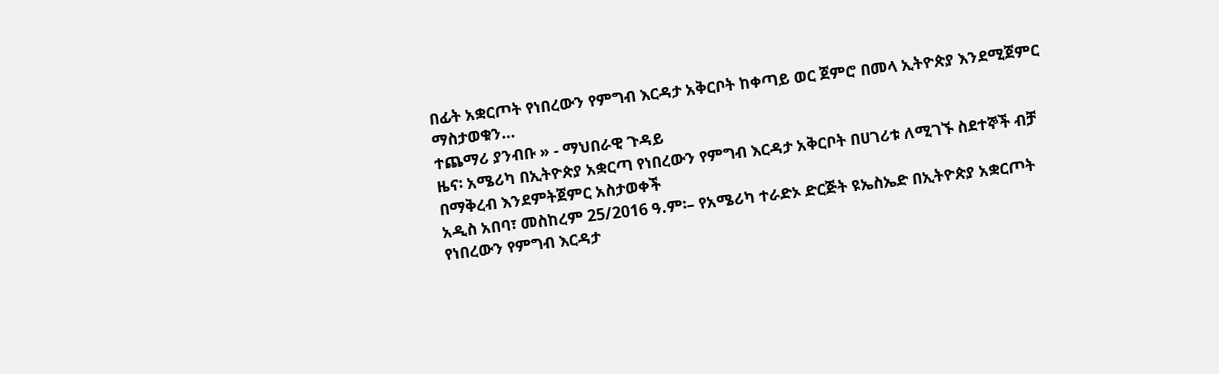በፊት አቋርጦት የነበረውን የምግብ እርዳታ አቅርቦት ከቀጣይ ወር ጀምሮ በመላ ኢትዮጵያ እንደሚጀምር ማስታወቁን…
ተጨማሪ ያንብቡ » - ማህበራዊ ጉዳይ
ዜና፡ አሜሪካ በኢትዮጵያ አቋርጣ የነበረውን የምግብ እርዳታ አቅርቦት በሀገሪቱ ለሚገኙ ስደተኞች ብቻ በማቅረብ እንደምትጀምር አስታወቀች
አዲስ አበባ፣ መስከረም 25/2016 ዓ.ም፡– የአሜሪካ ተራድኦ ድርጅት ዩኤስኤድ በኢትዮጵያ አቋርጦት የነበረውን የምግብ እርዳታ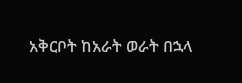አቅርቦት ከአራት ወራት በኋላ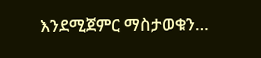እንደሚጀምር ማስታወቁን…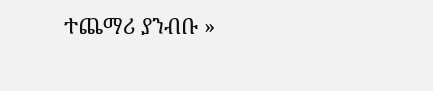ተጨማሪ ያንብቡ »